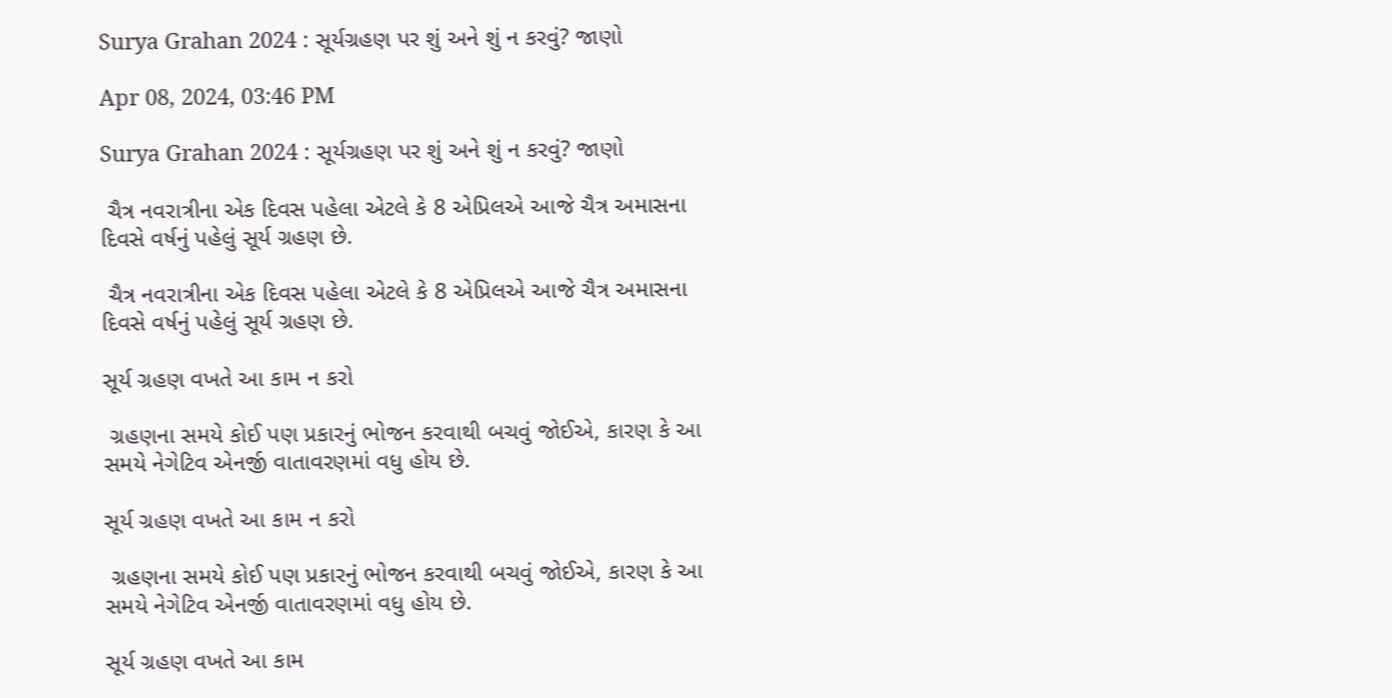Surya Grahan 2024 : સૂર્યગ્રહણ પર શું અને શું ન કરવું? જાણો

Apr 08, 2024, 03:46 PM

Surya Grahan 2024 : સૂર્યગ્રહણ પર શું અને શું ન કરવું? જાણો

 ચૈત્ર નવરાત્રીના એક દિવસ પહેલા એટલે કે 8 એપ્રિલએ આજે ચૈત્ર અમાસના દિવસે વર્ષનું પહેલું સૂર્ય ગ્રહણ છે.

 ચૈત્ર નવરાત્રીના એક દિવસ પહેલા એટલે કે 8 એપ્રિલએ આજે ચૈત્ર અમાસના દિવસે વર્ષનું પહેલું સૂર્ય ગ્રહણ છે.

સૂર્ય ગ્રહણ વખતે આ કામ ન કરો

 ગ્રહણના સમયે કોઈ પણ પ્રકારનું ભોજન કરવાથી બચવું જોઈએ, કારણ કે આ સમયે નેગેટિવ એનર્જી વાતાવરણમાં વધુ હોય છે.

સૂર્ય ગ્રહણ વખતે આ કામ ન કરો

 ગ્રહણના સમયે કોઈ પણ પ્રકારનું ભોજન કરવાથી બચવું જોઈએ, કારણ કે આ સમયે નેગેટિવ એનર્જી વાતાવરણમાં વધુ હોય છે.

સૂર્ય ગ્રહણ વખતે આ કામ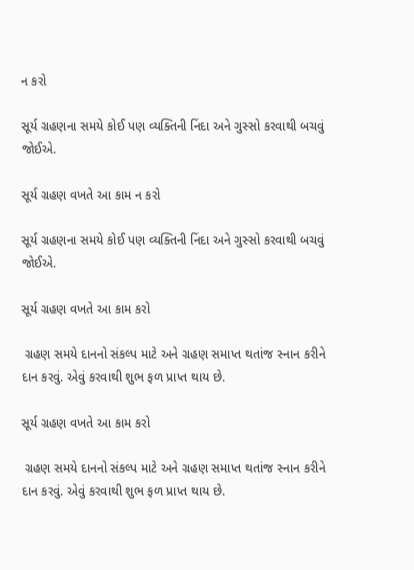ન કરો

સૂર્ય ગ્રહણના સમયે કોઈ પણ વ્યક્તિની નિંદા અને ગુસ્સો કરવાથી બચવું જોઈએ.

સૂર્ય ગ્રહણ વખતે આ કામ ન કરો

સૂર્ય ગ્રહણના સમયે કોઈ પણ વ્યક્તિની નિંદા અને ગુસ્સો કરવાથી બચવું જોઈએ.

સૂર્ય ગ્રહણ વખતે આ કામ કરો

 ગ્રહણ સમયે દાનનો સંકલ્પ માટે અને ગ્રહણ સમાપ્ત થતાંજ સ્નાન કરીને દાન કરવું. એવું કરવાથી શુભ ફળ પ્રાપ્ત થાય છે.

સૂર્ય ગ્રહણ વખતે આ કામ કરો

 ગ્રહણ સમયે દાનનો સંકલ્પ માટે અને ગ્રહણ સમાપ્ત થતાંજ સ્નાન કરીને દાન કરવું. એવું કરવાથી શુભ ફળ પ્રાપ્ત થાય છે.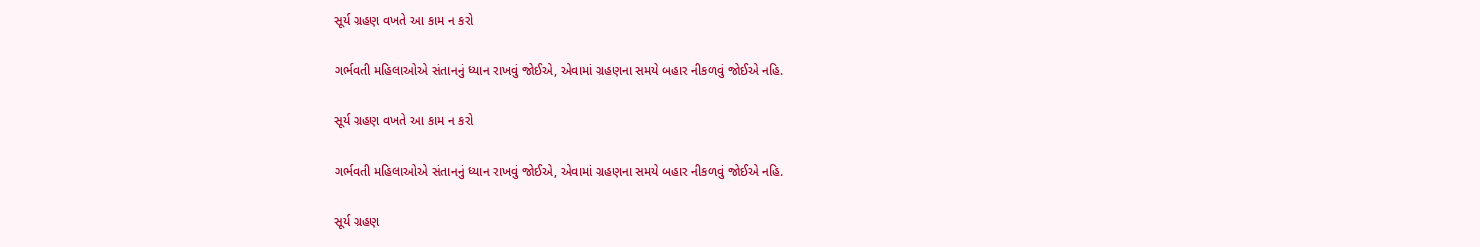સૂર્ય ગ્રહણ વખતે આ કામ ન કરો

ગર્ભવતી મહિલાઓએ સંતાનનું ધ્યાન રાખવું જોઈએ, એવામાં ગ્રહણના સમયે બહાર નીકળવું જોઈએ નહિ.

સૂર્ય ગ્રહણ વખતે આ કામ ન કરો

ગર્ભવતી મહિલાઓએ સંતાનનું ધ્યાન રાખવું જોઈએ, એવામાં ગ્રહણના સમયે બહાર નીકળવું જોઈએ નહિ.

સૂર્ય ગ્રહણ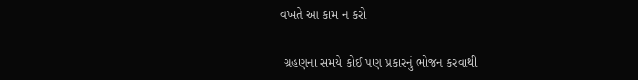વખતે આ કામ ન કરો

 ગ્રહણના સમયે કોઈ પણ પ્રકારનું ભોજન કરવાથી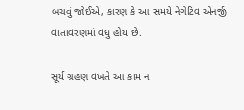બચવું જોઈએ, કારણ કે આ સમયે નેગેટિવ એનર્જી વાતાવરણમાં વધુ હોય છે.

સૂર્ય ગ્રહણ વખતે આ કામ ન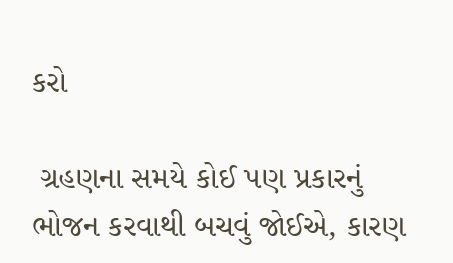કરો

 ગ્રહણના સમયે કોઈ પણ પ્રકારનું ભોજન કરવાથી બચવું જોઈએ, કારણ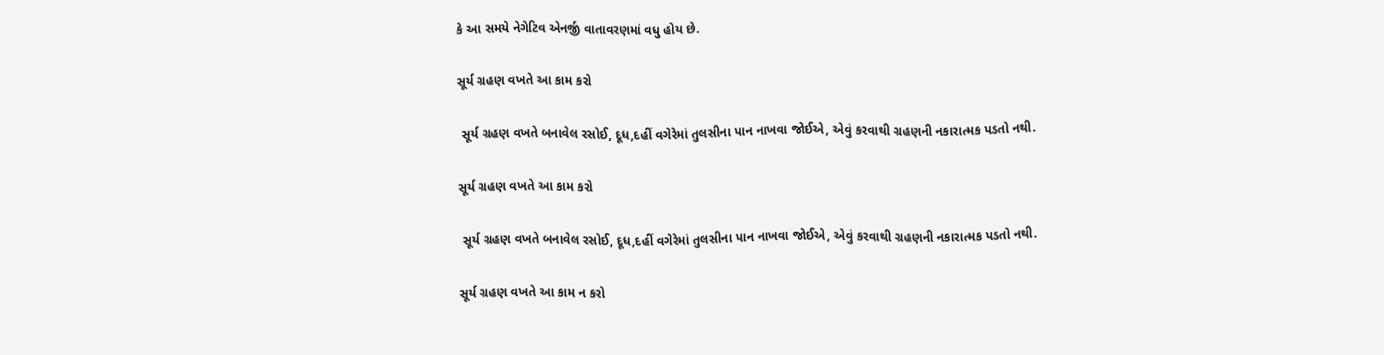કે આ સમયે નેગેટિવ એનર્જી વાતાવરણમાં વધુ હોય છે.

સૂર્ય ગ્રહણ વખતે આ કામ કરો

 સૂર્ય ગ્રહણ વખતે બનાવેલ રસોઈ, દૂધ,દહીં વગેરેમાં તુલસીના પાન નાખવા જોઈએ, એવું કરવાથી ગ્રહણની નકારાત્મક પડતો નથી.

સૂર્ય ગ્રહણ વખતે આ કામ કરો

 સૂર્ય ગ્રહણ વખતે બનાવેલ રસોઈ, દૂધ,દહીં વગેરેમાં તુલસીના પાન નાખવા જોઈએ, એવું કરવાથી ગ્રહણની નકારાત્મક પડતો નથી.

સૂર્ય ગ્રહણ વખતે આ કામ ન કરો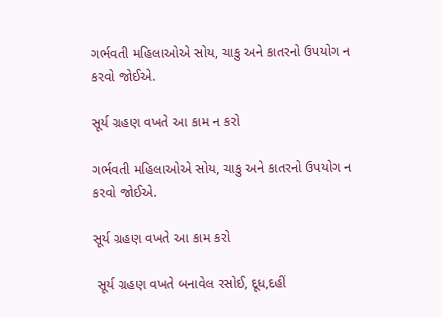ગર્ભવતી મહિલાઓએ સોય, ચાકુ અને કાતરનો ઉપયોગ ન કરવો જોઈએ.

સૂર્ય ગ્રહણ વખતે આ કામ ન કરો

ગર્ભવતી મહિલાઓએ સોય, ચાકુ અને કાતરનો ઉપયોગ ન કરવો જોઈએ.

સૂર્ય ગ્રહણ વખતે આ કામ કરો

 સૂર્ય ગ્રહણ વખતે બનાવેલ રસોઈ, દૂધ,દહીં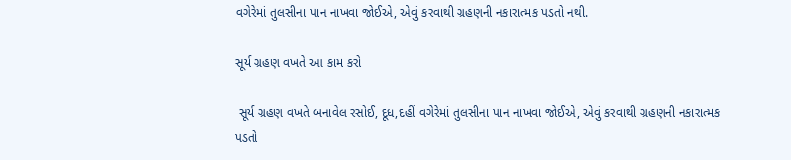વગેરેમાં તુલસીના પાન નાખવા જોઈએ, એવું કરવાથી ગ્રહણની નકારાત્મક પડતો નથી.

સૂર્ય ગ્રહણ વખતે આ કામ કરો

 સૂર્ય ગ્રહણ વખતે બનાવેલ રસોઈ, દૂધ,દહીં વગેરેમાં તુલસીના પાન નાખવા જોઈએ, એવું કરવાથી ગ્રહણની નકારાત્મક પડતો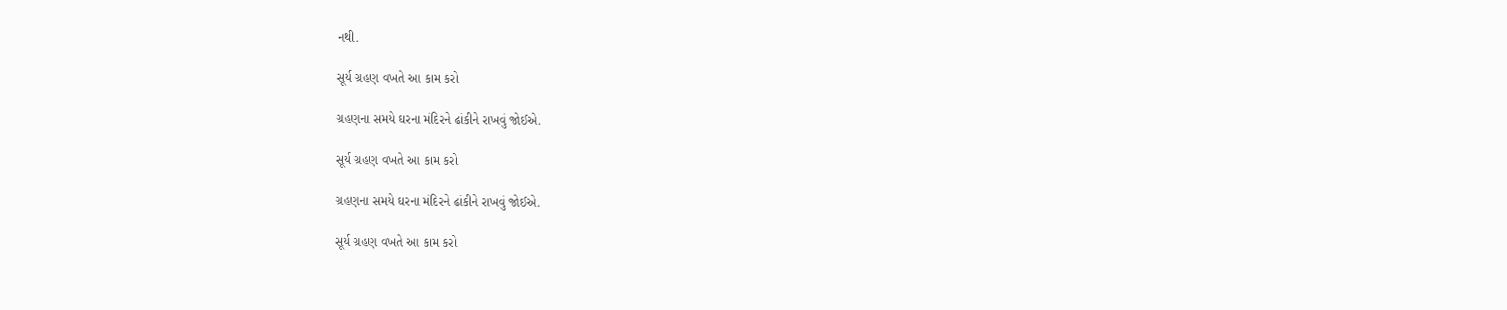નથી.

સૂર્ય ગ્રહણ વખતે આ કામ કરો

ગ્રહણના સમયે ઘરના મંદિરને ઢાંકીને રાખવું જોઈએ.

સૂર્ય ગ્રહણ વખતે આ કામ કરો

ગ્રહણના સમયે ઘરના મંદિરને ઢાંકીને રાખવું જોઈએ.

સૂર્ય ગ્રહણ વખતે આ કામ કરો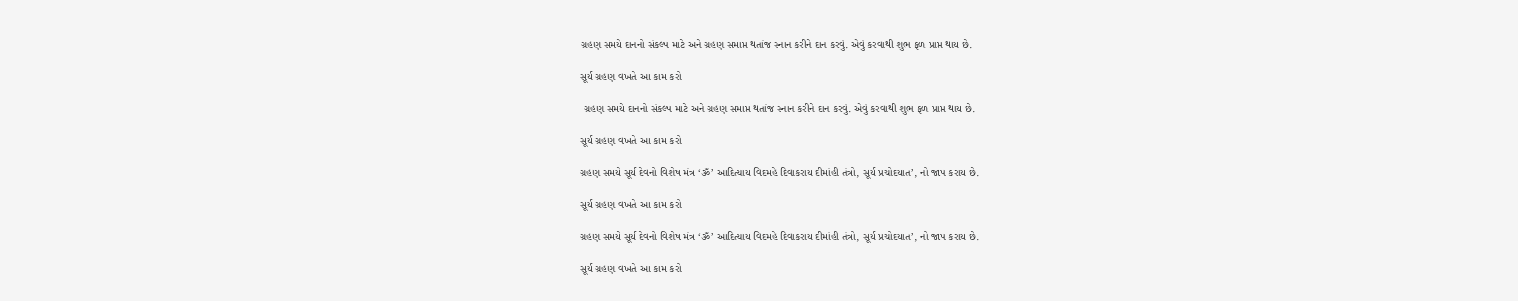ગ્રહણ સમયે દાનનો સંકલ્પ માટે અને ગ્રહણ સમાપ્ત થતાંજ સ્નાન કરીને દાન કરવું. એવું કરવાથી શુભ ફળ પ્રાપ્ત થાય છે.

સૂર્ય ગ્રહણ વખતે આ કામ કરો

 ગ્રહણ સમયે દાનનો સંકલ્પ માટે અને ગ્રહણ સમાપ્ત થતાંજ સ્નાન કરીને દાન કરવું. એવું કરવાથી શુભ ફળ પ્રાપ્ત થાય છે.

સૂર્ય ગ્રહણ વખતે આ કામ કરો

ગ્રહણ સમયે સૂર્ય દેવનો વિશેષ મંત્ર ‘ૐ’ આદિત્યાય વિદમહે દિવાકરાય દીમાંહી તંત્રો, સૂર્ય પ્રચોદયાત’, નો જાપ કરાય છે.

સૂર્ય ગ્રહણ વખતે આ કામ કરો

ગ્રહણ સમયે સૂર્ય દેવનો વિશેષ મંત્ર ‘ૐ’ આદિત્યાય વિદમહે દિવાકરાય દીમાંહી તંત્રો, સૂર્ય પ્રચોદયાત’, નો જાપ કરાય છે.

સૂર્ય ગ્રહણ વખતે આ કામ કરો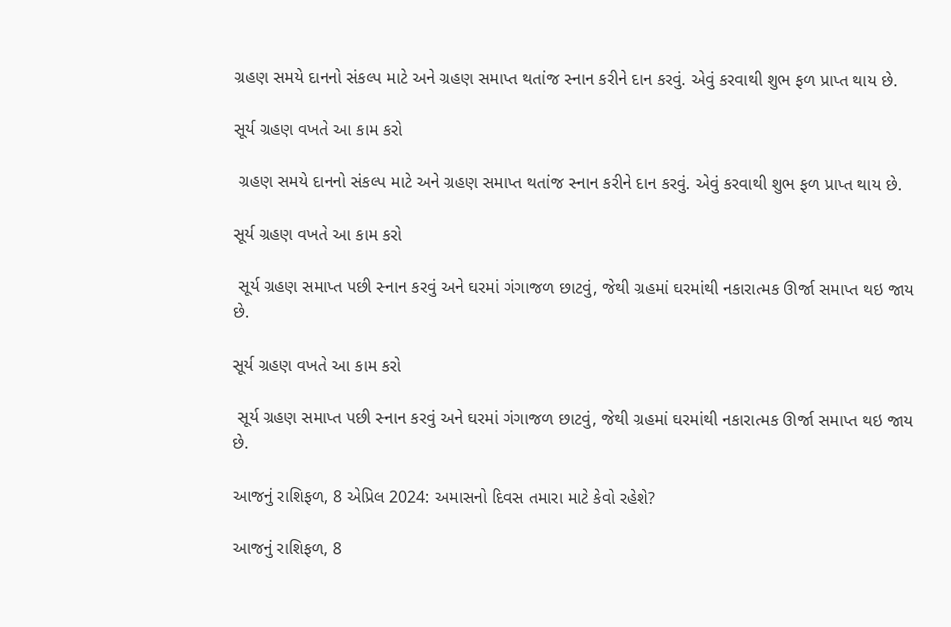ગ્રહણ સમયે દાનનો સંકલ્પ માટે અને ગ્રહણ સમાપ્ત થતાંજ સ્નાન કરીને દાન કરવું. એવું કરવાથી શુભ ફળ પ્રાપ્ત થાય છે.

સૂર્ય ગ્રહણ વખતે આ કામ કરો

 ગ્રહણ સમયે દાનનો સંકલ્પ માટે અને ગ્રહણ સમાપ્ત થતાંજ સ્નાન કરીને દાન કરવું. એવું કરવાથી શુભ ફળ પ્રાપ્ત થાય છે.

સૂર્ય ગ્રહણ વખતે આ કામ કરો

 સૂર્ય ગ્રહણ સમાપ્ત પછી સ્નાન કરવું અને ઘરમાં ગંગાજળ છાટવું, જેથી ગ્રહમાં ઘરમાંથી નકારાત્મક ઊર્જા સમાપ્ત થઇ જાય છે.

સૂર્ય ગ્રહણ વખતે આ કામ કરો

 સૂર્ય ગ્રહણ સમાપ્ત પછી સ્નાન કરવું અને ઘરમાં ગંગાજળ છાટવું, જેથી ગ્રહમાં ઘરમાંથી નકારાત્મક ઊર્જા સમાપ્ત થઇ જાય છે.

આજનું રાશિફળ, 8 એપ્રિલ 2024: અમાસનો દિવસ તમારા માટે કેવો રહેશે?

આજનું રાશિફળ, 8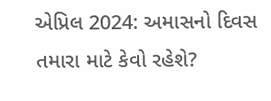એપ્રિલ 2024: અમાસનો દિવસ તમારા માટે કેવો રહેશે?